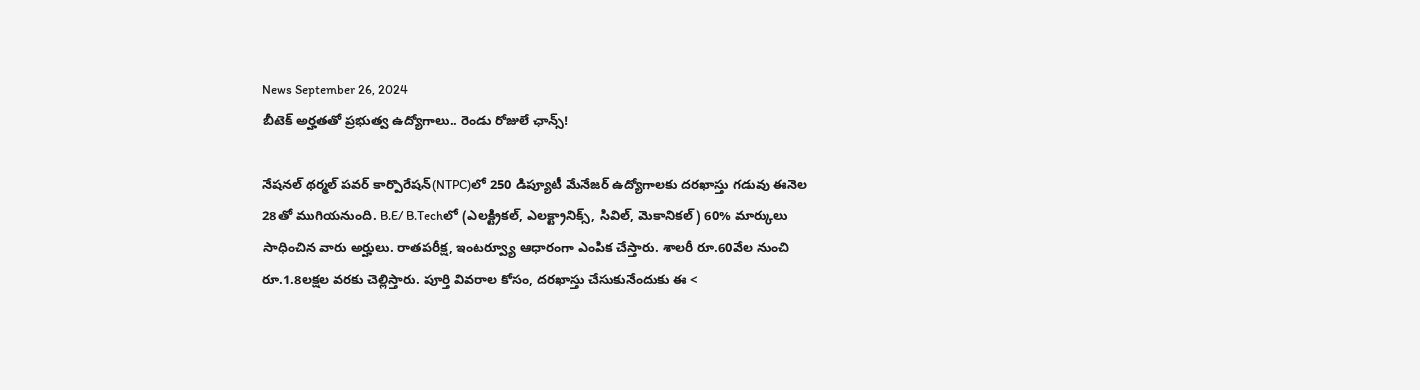News September 26, 2024
బీటెక్ అర్హతతో ప్రభుత్వ ఉద్యోగాలు.. రెండు రోజులే ఛాన్స్!

నేషనల్ థర్మల్ పవర్ కార్పొరేషన్(NTPC)లో 250 డిప్యూటీ మేనేజర్ ఉద్యోగాలకు దరఖాస్తు గడువు ఈనెల 28తో ముగియనుంది. B.E/ B.Techలో (ఎలక్ట్రికల్, ఎలక్ట్రానిక్స్, సివిల్, మెకానికల్) 60% మార్కులు సాధించిన వారు అర్హులు. రాతపరీక్ష, ఇంటర్వ్యూ ఆధారంగా ఎంపిక చేస్తారు. శాలరీ రూ.60వేల నుంచి రూ.1.8లక్షల వరకు చెల్లిస్తారు. పూర్తి వివరాల కోసం, దరఖాస్తు చేసుకునేందుకు ఈ <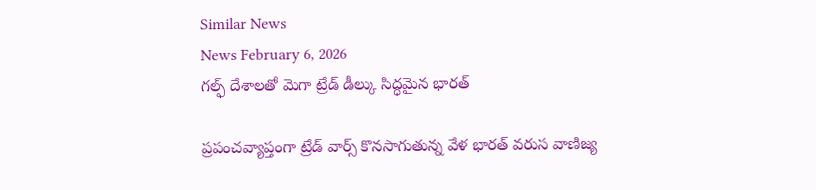Similar News
News February 6, 2026
గల్ఫ్ దేశాలతో మెగా ట్రేడ్ డీల్కు సిద్ధమైన భారత్

ప్రపంచవ్యాప్తంగా ట్రేడ్ వార్స్ కొనసాగుతున్న వేళ భారత్ వరుస వాణిజ్య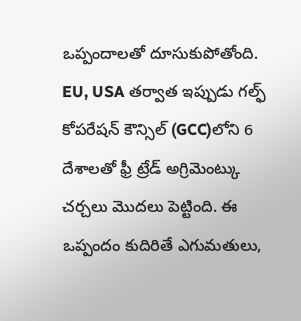ఒప్పందాలతో దూసుకుపోతోంది. EU, USA తర్వాత ఇప్పుడు గల్ఫ్ కోపరేషన్ కౌన్సిల్ (GCC)లోని 6 దేశాలతో ఫ్రీ ట్రేడ్ అగ్రిమెంట్కు చర్చలు మొదలు పెట్టింది. ఈ ఒప్పందం కుదిరితే ఎగుమతులు,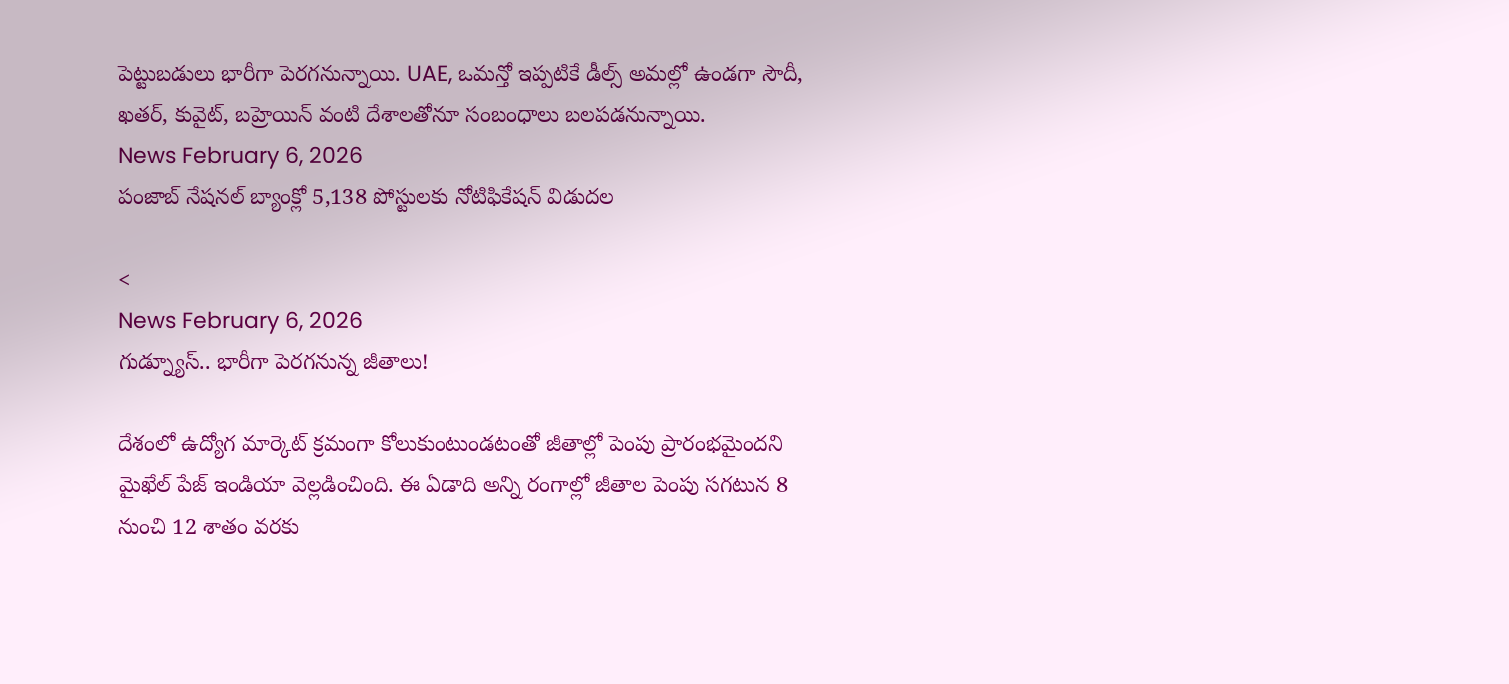పెట్టుబడులు భారీగా పెరగనున్నాయి. UAE, ఒమన్తో ఇప్పటికే డీల్స్ అమల్లో ఉండగా సౌదీ, ఖతర్, కువైట్, బహ్రెయిన్ వంటి దేశాలతోనూ సంబంధాలు బలపడనున్నాయి.
News February 6, 2026
పంజాబ్ నేషనల్ బ్యాంక్లో 5,138 పోస్టులకు నోటిఫికేషన్ విడుదల

<
News February 6, 2026
గుడ్న్యూస్.. భారీగా పెరగనున్న జీతాలు!

దేశంలో ఉద్యోగ మార్కెట్ క్రమంగా కోలుకుంటుండటంతో జీతాల్లో పెంపు ప్రారంభమైందని మైఖేల్ పేజ్ ఇండియా వెల్లడించింది. ఈ ఏడాది అన్ని రంగాల్లో జీతాల పెంపు సగటున 8 నుంచి 12 శాతం వరకు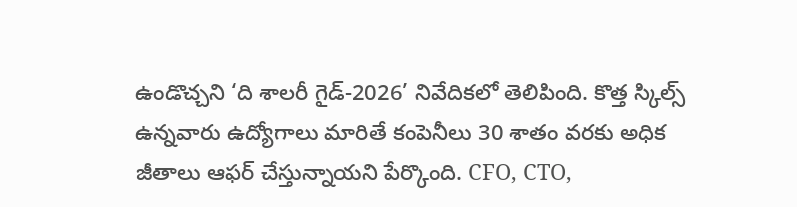ఉండొచ్చని ‘ది శాలరీ గైడ్-2026’ నివేదికలో తెలిపింది. కొత్త స్కిల్స్ ఉన్నవారు ఉద్యోగాలు మారితే కంపెనీలు 30 శాతం వరకు అధిక జీతాలు ఆఫర్ చేస్తున్నాయని పేర్కొంది. CFO, CTO,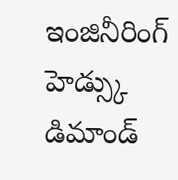ఇంజినీరింగ్ హెడ్స్కు డిమాండ్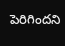పెరిగిందని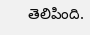తెలిపింది.